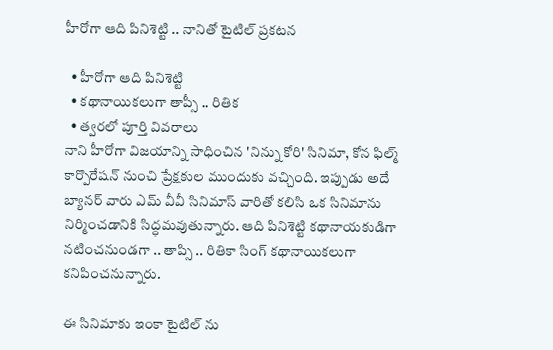హీరోగా ఆది పినిశెట్టి .. నానితో టైటిల్ ప్రకటన

  • హీరోగా ఆది పినిశెట్టి
  • కథానాయికలుగా తాప్సీ .. రితిక
  • త్వరలో పూర్తి వివరాలు
నాని హీరోగా విజయాన్ని సాధించిన 'నిన్ను కోరి' సినిమా, కోన ఫిల్మ్ కార్పొరేషన్ నుంచి ప్రేక్షకుల ముందుకు వచ్చింది. ఇప్పుడు అదే బ్యానర్ వారు ఎమ్ వీవీ సినిమాస్ వారితో కలిసి ఒక సినిమాను నిర్మించడానికి సిద్ధమవుతున్నారు. ఆది పినిశెట్టి కథానాయకుడిగా నటించనుండగా .. తాప్సి .. రితికా సింగ్ కథానాయికలుగా కనిపించనున్నారు.

ఈ సినిమాకు ఇంకా టైటిల్ ను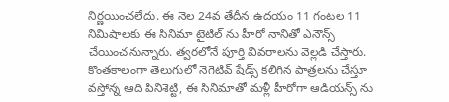నిర్ణయించలేదు. ఈ నెల 24వ తేదీన ఉదయం 11 గంటల 11 నిమిషాలకు ఈ సినిమా టైటిల్ ను హీరో నానితో ఎనౌన్స్ చేయించనున్నారు. త్వరలోనే పూర్తి వివరాలను వెల్లడి చేస్తారు. కొంతకాలంగా తెలుగులో నెగెటివ్ షేడ్స్ కలిగిన పాత్రలను చేస్తూ వస్తోన్న ఆది పినిశెట్టి, ఈ సినిమాతో మళ్లీ హీరోగా ఆడియన్స్ ను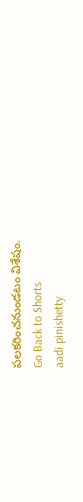పలకరించనుండటం విశేషం.
Go Back to Shorts
aadi pinishetty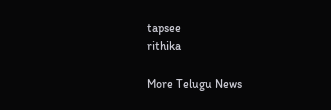tapsee
rithika

More Telugu News